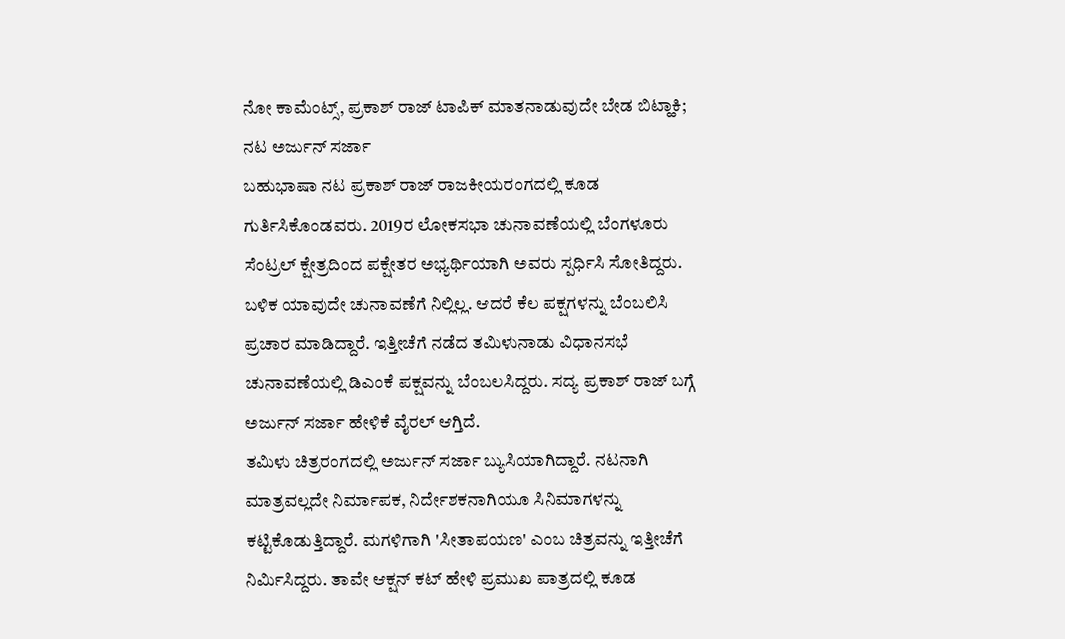ನೋ ಕಾಮೆಂಟ್ಸ್, ಪ್ರಕಾಶ್ ರಾಜ್ ಟಾಪಿಕ್ ಮಾತನಾಡುವುದೇ ಬೇಡ ಬಿಟ್ಹಾಕಿ; ನಟ ಅರ್ಜುನ್ ಸರ್ಜಾ
ಬಹುಭಾಷಾ ನಟ ಪ್ರಕಾಶ್ ರಾಜ್ ರಾಜಕೀಯರಂಗದಲ್ಲಿ ಕೂಡ ಗುರ್ತಿಸಿಕೊಂಡವರು. 2019ರ ಲೋಕಸಭಾ ಚುನಾವಣೆಯಲ್ಲಿ ಬೆಂಗಳೂರು ಸೆಂಟ್ರಲ್ ಕ್ಷೇತ್ರದಿಂದ ಪಕ್ಷೇತರ ಅಭ್ಯರ್ಥಿಯಾಗಿ ಅವರು ಸ್ಪರ್ಧಿಸಿ ಸೋತಿದ್ದರು. ಬಳಿಕ ಯಾವುದೇ ಚುನಾವಣೆಗೆ ನಿಲ್ಲಿಲ್ಲ. ಆದರೆ ಕೆಲ ಪಕ್ಷಗಳನ್ನು ಬೆಂಬಲಿಸಿ ಪ್ರಚಾರ ಮಾಡಿದ್ದಾರೆ. ಇತ್ತೀಚೆಗೆ ನಡೆದ ತಮಿಳುನಾಡು ವಿಧಾನಸಭೆ ಚುನಾವಣೆಯಲ್ಲಿ ಡಿಎಂಕೆ ಪಕ್ಷವನ್ನು ಬೆಂಬಲಸಿದ್ದರು. ಸದ್ಯ ಪ್ರಕಾಶ್ ರಾಜ್ ಬಗ್ಗೆ ಅರ್ಜುನ್ ಸರ್ಜಾ ಹೇಳಿಕೆ ವೈರಲ್ ಆಗ್ತಿದೆ.
ತಮಿಳು ಚಿತ್ರರಂಗದಲ್ಲಿ ಅರ್ಜುನ್ ಸರ್ಜಾ ಬ್ಯುಸಿಯಾಗಿದ್ದಾರೆ. ನಟನಾಗಿ ಮಾತ್ರವಲ್ಲದೇ ನಿರ್ಮಾಪಕ, ನಿರ್ದೇಶಕನಾಗಿಯೂ ಸಿನಿಮಾಗಳನ್ನು ಕಟ್ಟಿಕೊಡುತ್ತಿದ್ದಾರೆ. ಮಗಳಿಗಾಗಿ 'ಸೀತಾಪಯಣ' ಎಂಬ ಚಿತ್ರವನ್ನು ಇತ್ತೀಚೆಗೆ ನಿರ್ಮಿಸಿದ್ದರು. ತಾವೇ ಆಕ್ಷನ್ ಕಟ್ ಹೇಳಿ ಪ್ರಮುಖ ಪಾತ್ರದಲ್ಲಿ ಕೂಡ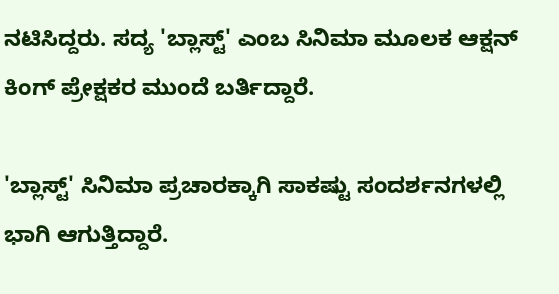ನಟಿಸಿದ್ದರು. ಸದ್ಯ 'ಬ್ಲಾಸ್ಟ್' ಎಂಬ ಸಿನಿಮಾ ಮೂಲಕ ಆಕ್ಷನ್ ಕಿಂಗ್ ಪ್ರೇಕ್ಷಕರ ಮುಂದೆ ಬರ್ತಿದ್ದಾರೆ.

'ಬ್ಲಾಸ್ಟ್' ಸಿನಿಮಾ ಪ್ರಚಾರಕ್ಕಾಗಿ ಸಾಕಷ್ಟು ಸಂದರ್ಶನಗಳಲ್ಲಿ ಭಾಗಿ ಆಗುತ್ತಿದ್ದಾರೆ.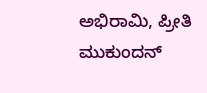ಅಭಿರಾಮಿ, ಪ್ರೀತಿ ಮುಕುಂದನ್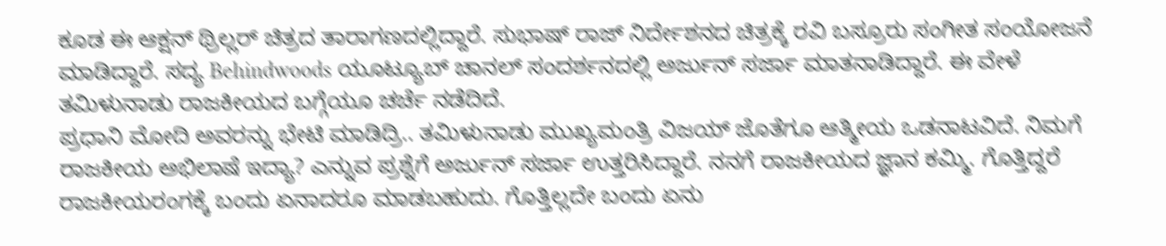ಕೂಡ ಈ ಆಕ್ಷನ್ ಥ್ರಿಲ್ಲರ್ ಚಿತ್ರದ ತಾರಾಗಣದಲ್ಲಿದ್ದಾರೆ. ಸುಭಾಷ್ ರಾಜ್ ನಿರ್ದೇಶನದ ಚಿತ್ರಕ್ಕೆ ರವಿ ಬಸ್ರೂರು ಸಂಗೀತ ಸಂಯೋಜನೆ ಮಾಡಿದ್ದಾರೆ. ಸದ್ಯ Behindwoods ಯೂಟ್ಯೂಬ್ ಚಾನಲ್ ಸಂದರ್ಶನದಲ್ಲಿ ಅರ್ಜುನ್ ಸರ್ಜಾ ಮಾತನಾಡಿದ್ದಾರೆ. ಈ ವೇಳೆ ತಮಿಳುನಾಡು ರಾಜಕೀಯದ ಬಗ್ಗೆಯೂ ಚರ್ಚೆ ನಡೆದಿದೆ.
ಪ್ರಧಾನಿ ಮೋದಿ ಅವರನ್ನು ಭೇಟಿ ಮಾಡಿದ್ರಿ.. ತಮಿಳುನಾಡು ಮುಖ್ಯಮಂತ್ರಿ ವಿಜಯ್ ಜೊತೆಗೂ ಆತ್ಮೀಯ ಒಡನಾಟವಿದೆ. ನಿಮಗೆ ರಾಜಕೀಯ ಅಭಿಲಾಷೆ ಇದ್ಯಾ? ಎನ್ನುವ ಪ್ರಶ್ನೆಗೆ ಅರ್ಜುನ್ ಸರ್ಜಾ ಉತ್ತರಿಸಿದ್ದಾರೆ. ನನಗೆ ರಾಜಕೀಯದ ಜ್ಞಾನ ಕಮ್ಮಿ. ಗೊತ್ತಿದ್ದರೆ ರಾಜಕೀಯರಂಗಕ್ಕೆ ಬಂದು ಏನಾದರೂ ಮಾಡಬಹುದು. ಗೊತ್ತಿಲ್ಲದೇ ಬಂದು ಏನು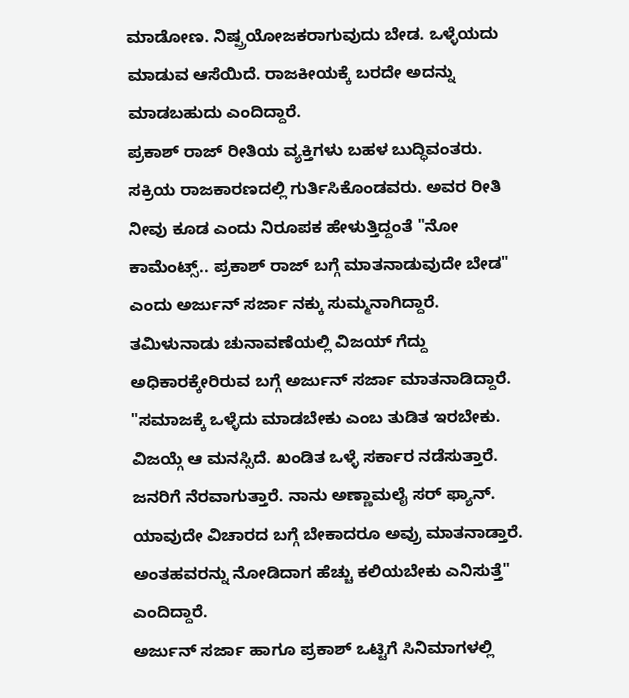ಮಾಡೋಣ. ನಿಷ್ಪ್ರಯೋಜಕರಾಗುವುದು ಬೇಡ. ಒಳ್ಳೆಯದು ಮಾಡುವ ಆಸೆಯಿದೆ. ರಾಜಕೀಯಕ್ಕೆ ಬರದೇ ಅದನ್ನು ಮಾಡಬಹುದು ಎಂದಿದ್ದಾರೆ.
ಪ್ರಕಾಶ್ ರಾಜ್ ರೀತಿಯ ವ್ಯಕ್ತಿಗಳು ಬಹಳ ಬುದ್ಧಿವಂತರು. ಸಕ್ರಿಯ ರಾಜಕಾರಣದಲ್ಲಿ ಗುರ್ತಿಸಿಕೊಂಡವರು. ಅವರ ರೀತಿ ನೀವು ಕೂಡ ಎಂದು ನಿರೂಪಕ ಹೇಳುತ್ತಿದ್ದಂತೆ "ನೋ ಕಾಮೆಂಟ್ಸ್.. ಪ್ರಕಾಶ್ ರಾಜ್ ಬಗ್ಗೆ ಮಾತನಾಡುವುದೇ ಬೇಡ" ಎಂದು ಅರ್ಜುನ್ ಸರ್ಜಾ ನಕ್ಕು ಸುಮ್ಮನಾಗಿದ್ದಾರೆ.
ತಮಿಳುನಾಡು ಚುನಾವಣೆಯಲ್ಲಿ ವಿಜಯ್ ಗೆದ್ದು ಅಧಿಕಾರಕ್ಕೇರಿರುವ ಬಗ್ಗೆ ಅರ್ಜುನ್ ಸರ್ಜಾ ಮಾತನಾಡಿದ್ದಾರೆ. "ಸಮಾಜಕ್ಕೆ ಒಳ್ಳೆದು ಮಾಡಬೇಕು ಎಂಬ ತುಡಿತ ಇರಬೇಕು. ವಿಜಯ್ಗೆ ಆ ಮನಸ್ಸಿದೆ. ಖಂಡಿತ ಒಳ್ಳೆ ಸರ್ಕಾರ ನಡೆಸುತ್ತಾರೆ. ಜನರಿಗೆ ನೆರವಾಗುತ್ತಾರೆ. ನಾನು ಅಣ್ಣಾಮಲೈ ಸರ್ ಫ್ಯಾನ್. ಯಾವುದೇ ವಿಚಾರದ ಬಗ್ಗೆ ಬೇಕಾದರೂ ಅವ್ರು ಮಾತನಾಡ್ತಾರೆ. ಅಂತಹವರನ್ನು ನೋಡಿದಾಗ ಹೆಚ್ಚು ಕಲಿಯಬೇಕು ಎನಿಸುತ್ತೆ" ಎಂದಿದ್ದಾರೆ.
ಅರ್ಜುನ್ ಸರ್ಜಾ ಹಾಗೂ ಪ್ರಕಾಶ್ ಒಟ್ಟಿಗೆ ಸಿನಿಮಾಗಳಲ್ಲಿ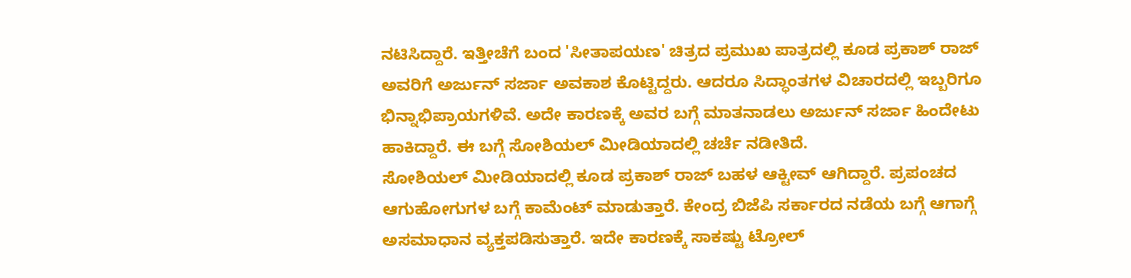ನಟಿಸಿದ್ದಾರೆ. ಇತ್ತೀಚೆಗೆ ಬಂದ 'ಸೀತಾಪಯಣ' ಚಿತ್ರದ ಪ್ರಮುಖ ಪಾತ್ರದಲ್ಲಿ ಕೂಡ ಪ್ರಕಾಶ್ ರಾಜ್ ಅವರಿಗೆ ಅರ್ಜುನ್ ಸರ್ಜಾ ಅವಕಾಶ ಕೊಟ್ಟಿದ್ದರು. ಆದರೂ ಸಿದ್ಧಾಂತಗಳ ವಿಚಾರದಲ್ಲಿ ಇಬ್ಬರಿಗೂ ಭಿನ್ನಾಭಿಪ್ರಾಯಗಳಿವೆ. ಅದೇ ಕಾರಣಕ್ಕೆ ಅವರ ಬಗ್ಗೆ ಮಾತನಾಡಲು ಅರ್ಜುನ್ ಸರ್ಜಾ ಹಿಂದೇಟು ಹಾಕಿದ್ದಾರೆ. ಈ ಬಗ್ಗೆ ಸೋಶಿಯಲ್ ಮೀಡಿಯಾದಲ್ಲಿ ಚರ್ಚೆ ನಡೀತಿದೆ.
ಸೋಶಿಯಲ್ ಮೀಡಿಯಾದಲ್ಲಿ ಕೂಡ ಪ್ರಕಾಶ್ ರಾಜ್ ಬಹಳ ಆಕ್ಟೀವ್ ಆಗಿದ್ದಾರೆ. ಪ್ರಪಂಚದ ಆಗುಹೋಗುಗಳ ಬಗ್ಗೆ ಕಾಮೆಂಟ್ ಮಾಡುತ್ತಾರೆ. ಕೇಂದ್ರ ಬಿಜೆಪಿ ಸರ್ಕಾರದ ನಡೆಯ ಬಗ್ಗೆ ಆಗಾಗ್ಗೆ ಅಸಮಾಧಾನ ವ್ಯಕ್ತಪಡಿಸುತ್ತಾರೆ. ಇದೇ ಕಾರಣಕ್ಕೆ ಸಾಕಷ್ಟು ಟ್ರೋಲ್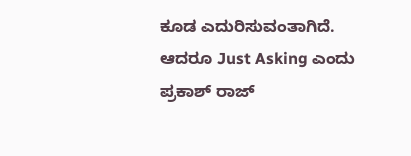ಕೂಡ ಎದುರಿಸುವಂತಾಗಿದೆ. ಆದರೂ Just Asking ಎಂದು ಪ್ರಕಾಶ್ ರಾಜ್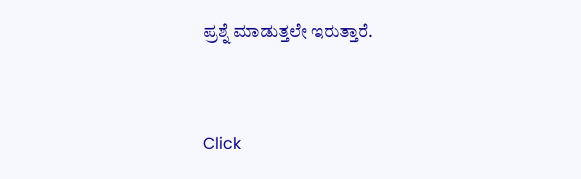ಪ್ರಶ್ನೆ ಮಾಡುತ್ತಲೇ ಇರುತ್ತಾರೆ.


Click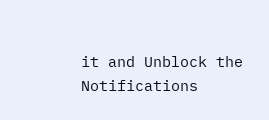it and Unblock the Notifications